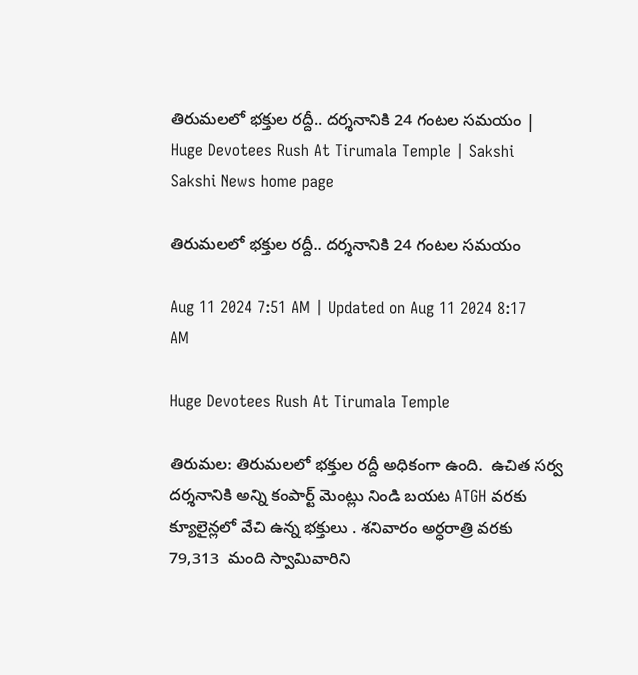తిరుమలలో భక్తుల రద్దీ.. ద‌ర్శ‌నానికి 24 గంటల స‌మ‌యం | Huge Devotees Rush At Tirumala Temple | Sakshi
Sakshi News home page

తిరుమలలో భక్తుల రద్దీ.. ద‌ర్శ‌నానికి 24 గంటల స‌మ‌యం

Aug 11 2024 7:51 AM | Updated on Aug 11 2024 8:17 AM

Huge Devotees Rush At Tirumala Temple

తిరుమల: తిరుమలలో భక్తుల రద్దీ అధికంగా ఉంది.  ఉచిత సర్వ దర్శనానికి అన్ని కంపార్ట్ మెంట్లు నిండి బయట ATGH వరకు క్యూలైన్లలో వేచి ఉన్న భక్తులు . శనివారం అర్ధరాత్రి వరకు 79,313  మంది స్వామివారిని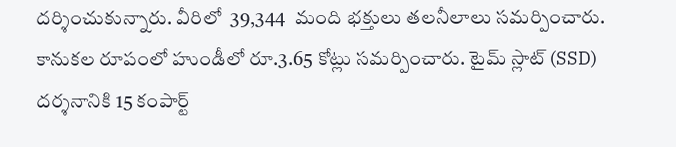దర్శించుకున్నారు. వీరిలో  39,344  మంది భక్తులు తలనీలాలు సమర్పించారు. కానుకల రూపంలో హుండీలో రూ.3.65 కోట్లు సమర్పించారు. టైమ్ స్లాట్ (SSD) దర్శనానికి 15 కంపార్ట్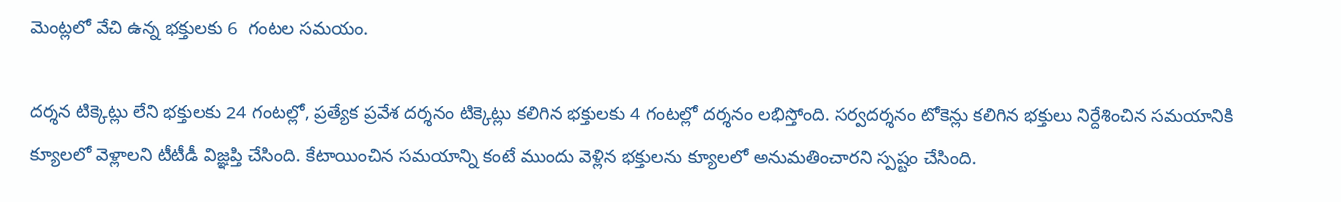మెంట్లలో వేచి ఉన్న భక్తులకు 6  గంటల సమయం.

దర్శన టిక్కెట్లు లేని భక్తులకు 24 గంటల్లో, ప్రత్యేక ప్రవేశ దర్శనం టిక్కెట్లు కలిగిన భక్తులకు 4 గంటల్లో దర్శనం లభిస్తోంది. సర్వదర్శనం టోకెన్లు కలిగిన భక్తులు నిర్దేశించిన సమయానికి క్యూలలో వెళ్లాలని టీటీడీ విజ్ఞప్తి చేసింది. కేటాయించిన సమయాన్ని కంటే ముందు వెళ్లిన భక్తులను క్యూలలో అనుమతించారని స్పష్టం చేసింది.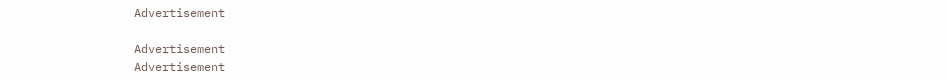Advertisement

Advertisement
Advertisement